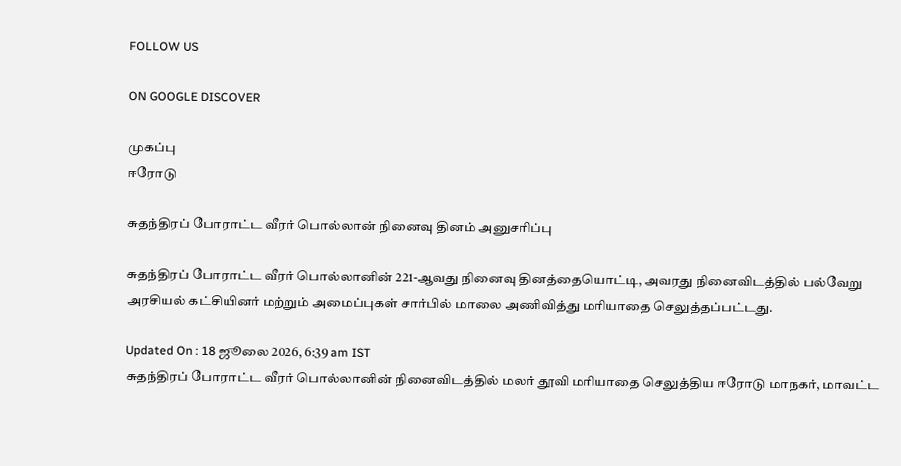FOLLOW US

ON GOOGLE DISCOVER

முகப்பு
ஈரோடு

சுதந்திரப் போராட்ட வீரர் பொல்லான் நினைவு தினம் அனுசரிப்பு

சுதந்திரப் போராட்ட வீரர் பொல்லானின் 221-ஆவது நினைவு தினத்தையொட்டி, அவரது நினைவிடத்தில் பல்வேறு அரசியல் கட்சியினர் மற்றும் அமைப்புகள் சார்பில் மாலை அணிவித்து மரியாதை செலுத்தப்பட்டது.

Updated On : 18 ஜூலை 2026, 6:39 am IST
சுதந்திரப் போராட்ட வீரர் பொல்லானின் நினைவிடத்தில் மலர் தூவி மரியாதை செலுத்திய ஈரோடு மாநகர், மாவட்ட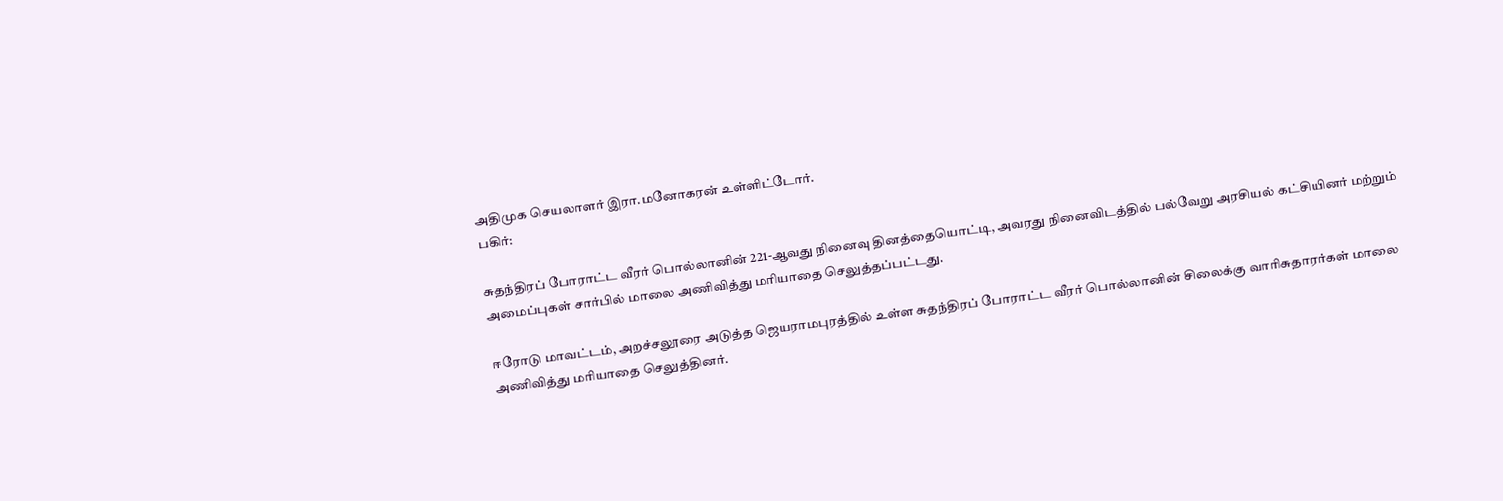அதிமுக செயலாளர் இரா.மனோகரன் உள்ளிட்டோர்.
பகிர்:

சுதந்திரப் போராட்ட வீரர் பொல்லானின் 221-ஆவது நினைவு தினத்தையொட்டி, அவரது நினைவிடத்தில் பல்வேறு அரசியல் கட்சியினர் மற்றும் அமைப்புகள் சார்பில் மாலை அணிவித்து மரியாதை செலுத்தப்பட்டது.

ஈரோடு மாவட்டம், அறச்சலூரை அடுத்த ஜெயராமபுரத்தில் உள்ள சுதந்திரப் போராட்ட வீரர் பொல்லானின் சிலைக்கு வாரிசுதாரர்கள் மாலை அணிவித்து மரியாதை செலுத்தினர்.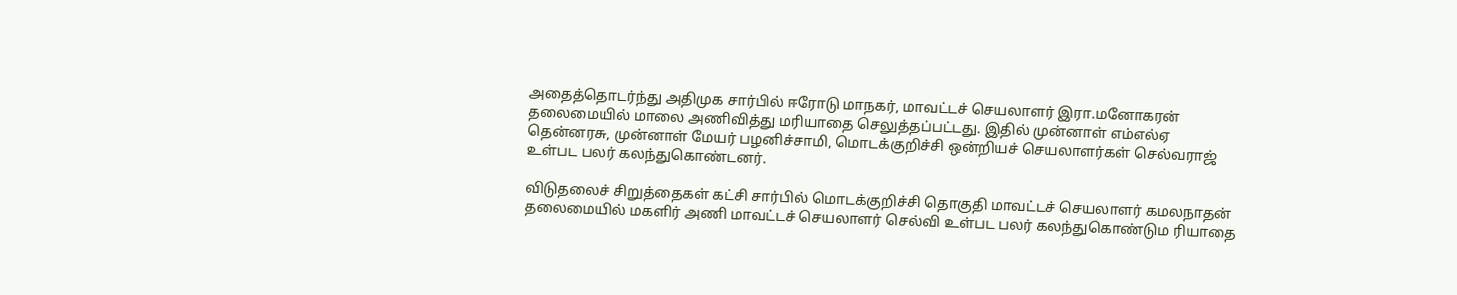அதைத்தொடர்ந்து அதிமுக சார்பில் ஈரோடு மாநகர், மாவட்டச் செயலாளர் இரா.மனோகரன் தலைமையில் மாலை அணிவித்து மரியாதை செலுத்தப்பட்டது. இதில் முன்னாள் எம்எல்ஏ தென்னரசு, முன்னாள் மேயர் பழனிச்சாமி, மொடக்குறிச்சி ஒன்றியச் செயலாளர்கள் செல்வராஜ் உள்பட பலர் கலந்துகொண்டனர்.

விடுதலைச் சிறுத்தைகள் கட்சி சார்பில் மொடக்குறிச்சி தொகுதி மாவட்டச் செயலாளர் கமலநாதன் தலைமையில் மகளிர் அணி மாவட்டச் செயலாளர் செல்வி உள்பட பலர் கலந்துகொண்டும ரியாதை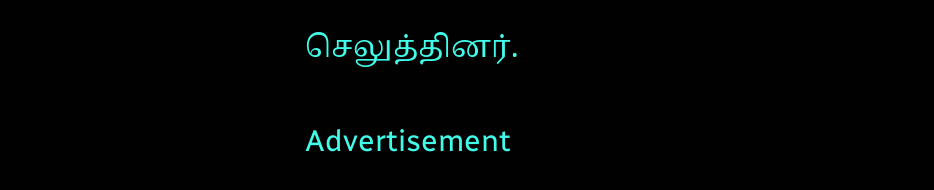செலுத்தினர்.

Advertisement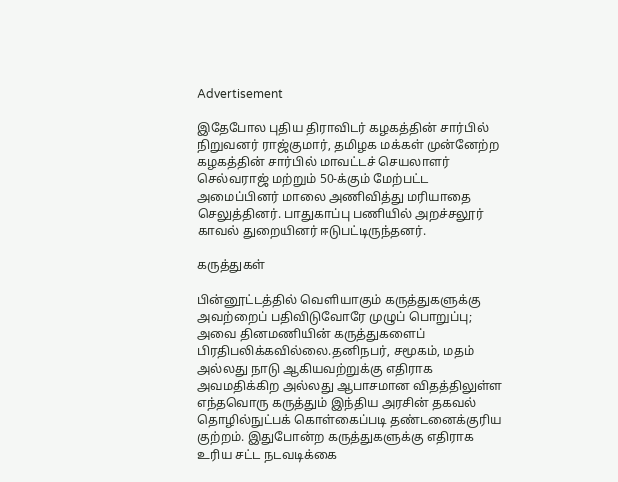Advertisement

இதேபோல புதிய திராவிடர் கழகத்தின் சார்பில் நிறுவனர் ராஜ்குமார், தமிழக மக்கள் முன்னேற்ற கழகத்தின் சார்பில் மாவட்டச் செயலாளர் செல்வராஜ் மற்றும் 50-க்கும் மேற்பட்ட அமைப்பினர் மாலை அணிவித்து மரியாதை செலுத்தினர். பாதுகாப்பு பணியில் அறச்சலூர் காவல் துறையினர் ஈடுபட்டிருந்தனர்.

கருத்துகள்

பின்னூட்டத்தில் வெளியாகும் கருத்துகளுக்கு அவற்றைப் பதிவிடுவோரே முழுப் பொறுப்பு; அவை தினமணியின் கருத்துகளைப் பிரதிபலிக்கவில்லை.தனிநபர், சமூகம், மதம் அல்லது நாடு ஆகியவற்றுக்கு எதிராக அவமதிக்கிற அல்லது ஆபாசமான விதத்திலுள்ள எந்தவொரு கருத்தும் இந்திய அரசின் தகவல் தொழில்நுட்பக் கொள்கைப்படி தண்டனைக்குரிய குற்றம். இதுபோன்ற கருத்துகளுக்கு எதிராக உரிய சட்ட நடவடிக்கை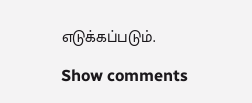எடுக்கப்படும்.

Show comments